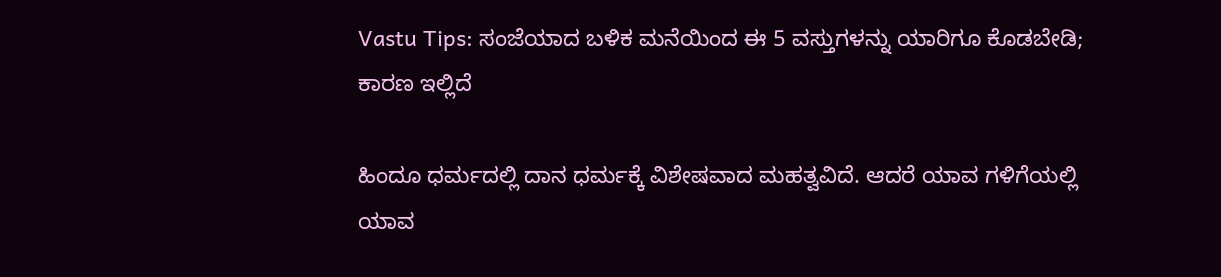Vastu Tips: ಸಂಜೆಯಾದ ಬಳಿಕ ಮನೆಯಿಂದ ಈ 5 ವಸ್ತುಗಳನ್ನು ಯಾರಿಗೂ ಕೊಡಬೇಡಿ; ಕಾರಣ ಇಲ್ಲಿದೆ

ಹಿಂದೂ ಧರ್ಮದಲ್ಲಿ ದಾನ ಧರ್ಮಕ್ಕೆ ವಿಶೇಷವಾದ ಮಹತ್ವವಿದೆ. ಆದರೆ ಯಾವ ಗಳಿಗೆಯಲ್ಲಿ ಯಾವ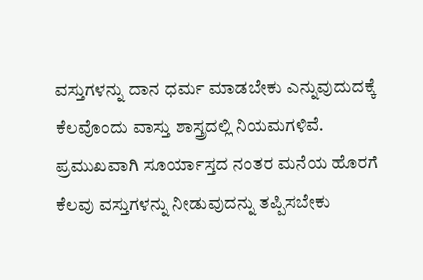ವಸ್ತುಗಳನ್ನು ದಾನ ಧರ್ಮ ಮಾಡಬೇಕು ಎನ್ನುವುದುದಕ್ಕೆ ಕೆಲವೊಂದು ವಾಸ್ತು ಶಾಸ್ತ್ರದಲ್ಲಿ ನಿಯಮಗಳಿವೆ. ಪ್ರಮುಖವಾಗಿ ಸೂರ್ಯಾಸ್ತದ ನಂತರ ಮನೆಯ ಹೊರಗೆ ಕೆಲವು ವಸ್ತುಗಳನ್ನು ನೀಡುವುದನ್ನು ತಪ್ಪಿಸಬೇಕು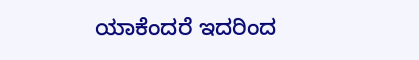ಯಾಕೆಂದರೆ ಇದರಿಂದ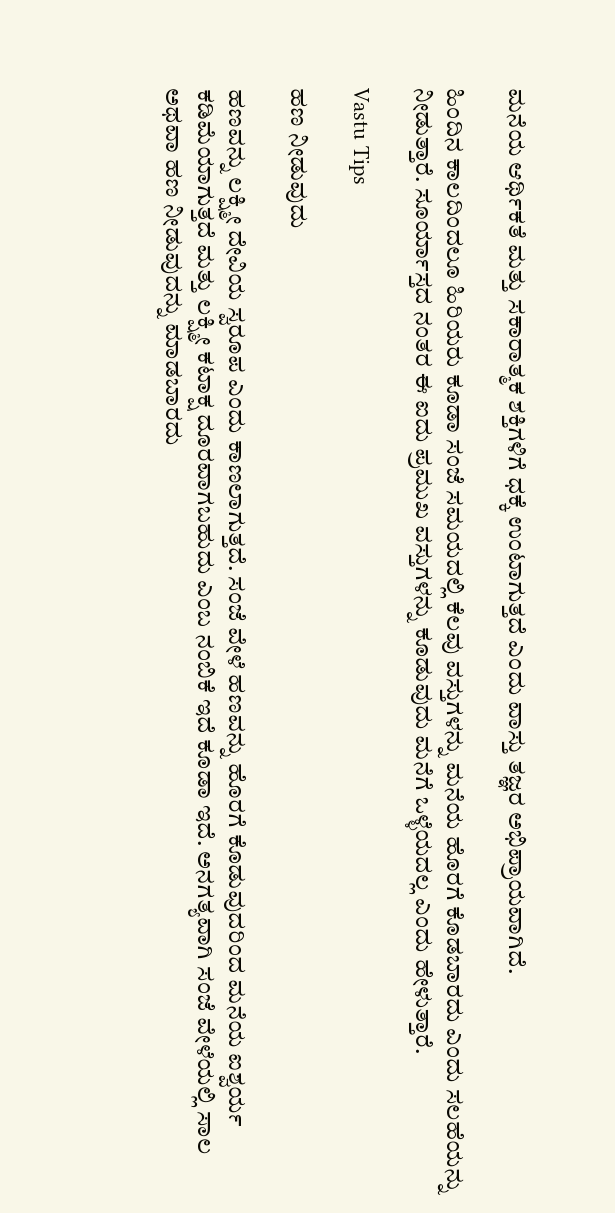ಮನೆಯ ಆರ್ಥಿಕತೆ ಮತ್ತು ಸಕಾರಾತ್ಮಕ ಶಕ್ತಿಗಳಿಗೆ ಧಕ್ಕೆ ಉಂಟಾಗುತ್ತದೆ ಎಂದು ವಾಸ್ತು ತಜ್ಞರ ಅಭಿಪ್ರಾಯವಾಗಿದೆ.

ಹಿಂದಿನ ಕಾಲದಿಂದಲೂ ಹಿರಿಯರು ಕೂಡಾ ಸಂಜೆ ಸಮಯದಲ್ಲಿ ಕೆಲವು ವಸ್ತುಗಳನ್ನು ಮನೆಯ ಹೊರಗೆ ಕೊಡಬಾರದು ಎಂದು ಸಲಹೆಯನ್ನು ನೀಡುತ್ತಾರೆ. ಸೂರ್ಯಾಸ್ತದ ನಂತರ ಈ ಐದು ಪ್ರಮುಖ ವಸ್ತುಗಳನ್ನು ಕೂಡುವುದು ಮನೆಗೆ ಒಳ್ಳೆಯದಲ್ಲ ಎಂದು ಹೇಳುತ್ತಾರೆ.

Vastu Tips

ಹಣ ನೀಡುವುದು

ಹಣವನ್ನು ಲಕ್ಷ್ಮೀ ದೇವಿಯ ಸ್ವರೂಪ ಎಂದು ಕಾಣಲಾಗುತ್ತದೆ. ಸಂಜೆ ವೇಳೆ ಹಣವನ್ನು ಹೊರಗೆ ಕೊಡುವುದರಿಂದ ಮನೆಯ ಐಶ್ವರ್ಯ ಕಡಿಮೆಯಾಗುತ್ತದೆ ಮತ್ತು ಲಕ್ಷ್ಮೀ ಕಟಾಕ್ಷ ದೂರವಾಗಬಹುದು ಎಂಬ ನಂಬಿಕೆ ಇದೆ ಕೂಡಾ ಇದೆ. ಅನಗತ್ಯವಾಗಿ ಸಂಜೆ ವೇಳೆಯಲ್ಲಿ ಸಾಲ ಅಥವಾ ಹಣ ನೀಡುವುದನ್ನು ಮಾಡಬಾರದು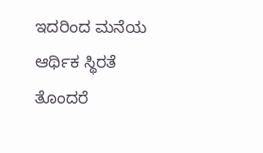ಇದರಿಂದ ಮನೆಯ ಆರ್ಥಿಕ ಸ್ಥಿರತೆ ತೊಂದರೆ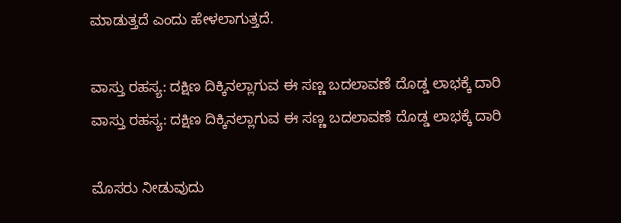ಮಾಡುತ್ತದೆ ಎಂದು ಹೇಳಲಾಗುತ್ತದೆ.

ವಾಸ್ತು ರಹಸ್ಯ: ದಕ್ಷಿಣ ದಿಕ್ಕಿನಲ್ಲಾಗುವ ಈ ಸಣ್ಣ ಬದಲಾವಣೆ ದೊಡ್ಡ ಲಾಭಕ್ಕೆ ದಾರಿ
ವಾಸ್ತು ರಹಸ್ಯ: ದಕ್ಷಿಣ ದಿಕ್ಕಿನಲ್ಲಾಗುವ ಈ ಸಣ್ಣ ಬದಲಾವಣೆ ದೊಡ್ಡ ಲಾಭಕ್ಕೆ ದಾರಿ

ಮೊಸರು ನೀಡುವುದು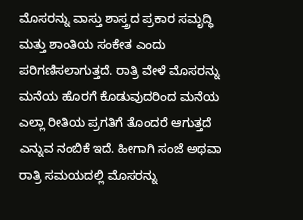ಮೊಸರನ್ನು ವಾಸ್ತು ಶಾಸ್ತ್ರದ ಪ್ರಕಾರ ಸಮೃದ್ಧಿ ಮತ್ತು ಶಾಂತಿಯ ಸಂಕೇತ ಎಂದು ಪರಿಗಣಿಸಲಾಗುತ್ತದೆ. ರಾತ್ರಿ ವೇಳೆ ಮೊಸರನ್ನು ಮನೆಯ ಹೊರಗೆ ಕೊಡುವುದರಿಂದ ಮನೆಯ ಎಲ್ಲಾ ರೀತಿಯ ಪ್ರಗತಿಗೆ ತೊಂದರೆ ಆಗುತ್ತದೆ ಎನ್ನುವ ನಂಬಿಕೆ ಇದೆ. ಹೀಗಾಗಿ ಸಂಜೆ ಅಥವಾ ರಾತ್ರಿ ಸಮಯದಲ್ಲಿ ಮೊಸರನ್ನು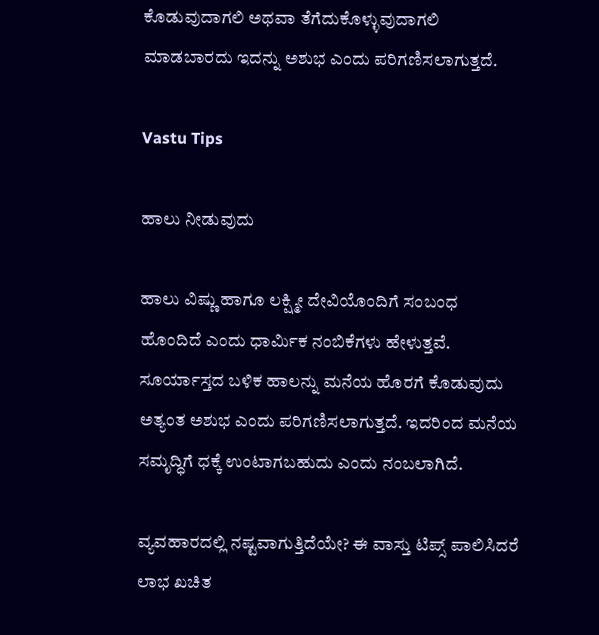ಕೊಡುವುದಾಗಲಿ ಅಥವಾ ತೆಗೆದುಕೊಳ್ಳುವುದಾಗಲಿ ಮಾಡಬಾರದು ಇದನ್ನು ಅಶುಭ ಎಂದು ಪರಿಗಣಿಸಲಾಗುತ್ತದೆ.

Vastu Tips

ಹಾಲು ನೀಡುವುದು

ಹಾಲು ವಿಷ್ಣು ಹಾಗೂ ಲಕ್ಷ್ಮೀ ದೇವಿಯೊಂದಿಗೆ ಸಂಬಂಧ ಹೊಂದಿದೆ ಎಂದು ಧಾರ್ಮಿಕ ನಂಬಿಕೆಗಳು ಹೇಳುತ್ತವೆ. ಸೂರ್ಯಾಸ್ತದ ಬಳಿಕ ಹಾಲನ್ನು ಮನೆಯ ಹೊರಗೆ ಕೊಡುವುದು ಅತ್ಯಂತ ಅಶುಭ ಎಂದು ಪರಿಗಣಿಸಲಾಗುತ್ತದೆ. ಇದರಿಂದ ಮನೆಯ ಸಮೃದ್ಧಿಗೆ ಧಕ್ಕೆ ಉಂಟಾಗಬಹುದು ಎಂದು ನಂಬಲಾಗಿದೆ.

ವ್ಯವಹಾರದಲ್ಲಿ ನಷ್ಟವಾಗುತ್ತಿದೆಯೇ? ಈ ವಾಸ್ತು ಟಿಪ್ಸ್ ಪಾಲಿಸಿದರೆ ಲಾಭ ಖಚಿತ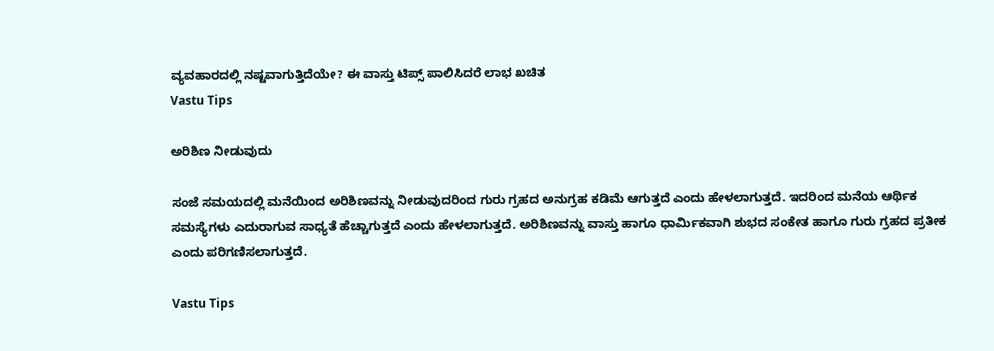ವ್ಯವಹಾರದಲ್ಲಿ ನಷ್ಟವಾಗುತ್ತಿದೆಯೇ? ಈ ವಾಸ್ತು ಟಿಪ್ಸ್ ಪಾಲಿಸಿದರೆ ಲಾಭ ಖಚಿತ
Vastu Tips

ಅರಿಶಿಣ ನೀಡುವುದು

ಸಂಜೆ ಸಮಯದಲ್ಲಿ ಮನೆಯಿಂದ ಅರಿಶಿಣವನ್ನು ನೀಡುವುದರಿಂದ ಗುರು ಗ್ರಹದ ಅನುಗ್ರಹ ಕಡಿಮೆ ಆಗುತ್ತದೆ ಎಂದು ಹೇಳಲಾಗುತ್ತದೆ. ಇದರಿಂದ ಮನೆಯ ಆರ್ಥಿಕ ಸಮಸ್ಯೆಗಳು ಎದುರಾಗುವ ಸಾಧ್ಯತೆ ಹೆಚ್ಚಾಗುತ್ತದೆ ಎಂದು ಹೇಳಲಾಗುತ್ತದೆ. ಅರಿಶಿಣವನ್ನು ವಾಸ್ತು ಹಾಗೂ ಧಾರ್ಮಿಕವಾಗಿ ಶುಭದ ಸಂಕೇತ ಹಾಗೂ ಗುರು ಗ್ರಹದ ಪ್ರತೀಕ ಎಂದು ಪರಿಗಣಿಸಲಾಗುತ್ತದೆ.

Vastu Tips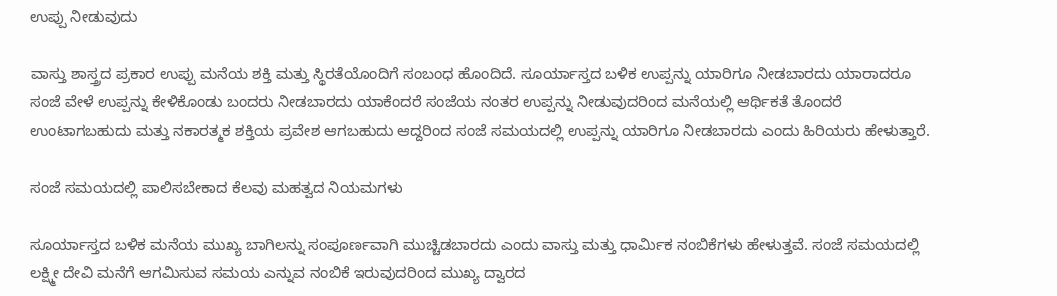ಉಪ್ಪು ನೀಡುವುದು

ವಾಸ್ತು ಶಾಸ್ತ್ರದ ಪ್ರಕಾರ ಉಪ್ಪು ಮನೆಯ ಶಕ್ತಿ ಮತ್ತು ಸ್ಥಿರತೆಯೊಂದಿಗೆ ಸಂಬಂಧ ಹೊಂದಿದೆ. ಸೂರ್ಯಾಸ್ತದ ಬಳಿಕ ಉಪ್ಪನ್ನು ಯಾರಿಗೂ ನೀಡಬಾರದು ಯಾರಾದರೂ ಸಂಜೆ ವೇಳೆ ಉಪ್ಪನ್ನು ಕೇಳಿಕೊಂಡು ಬಂದರು ನೀಡಬಾರದು ಯಾಕೆಂದರೆ ಸಂಜೆಯ ನಂತರ ಉಪ್ಪನ್ನು ನೀಡುವುದರಿಂದ ಮನೆಯಲ್ಲಿ ಆರ್ಥಿಕತೆ ತೊಂದರೆ ಉಂಟಾಗಬಹುದು ಮತ್ತು ನಕಾರತ್ಮಕ ಶಕ್ತಿಯ ಪ್ರವೇಶ ಆಗಬಹುದು ಆದ್ದರಿಂದ ಸಂಜೆ ಸಮಯದಲ್ಲಿ ಉಪ್ಪನ್ನು ಯಾರಿಗೂ ನೀಡಬಾರದು ಎಂದು ಹಿರಿಯರು ಹೇಳುತ್ತಾರೆ.

ಸಂಜೆ ಸಮಯದಲ್ಲಿ ಪಾಲಿಸಬೇಕಾದ ಕೆಲವು ಮಹತ್ವದ ನಿಯಮಗಳು

ಸೂರ್ಯಾಸ್ತದ ಬಳಿಕ ಮನೆಯ ಮುಖ್ಯ ಬಾಗಿಲನ್ನು ಸಂಪೂರ್ಣವಾಗಿ ಮುಚ್ಚಿಡಬಾರದು ಎಂದು ವಾಸ್ತು ಮತ್ತು ಧಾರ್ಮಿಕ ನಂಬಿಕೆಗಳು ಹೇಳುತ್ತವೆ. ಸಂಜೆ ಸಮಯದಲ್ಲಿ ಲಕ್ಷ್ಮೀ ದೇವಿ ಮನೆಗೆ ಆಗಮಿಸುವ ಸಮಯ ಎನ್ನುವ ನಂಬಿಕೆ ಇರುವುದರಿಂದ ಮುಖ್ಯ ದ್ವಾರದ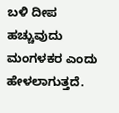ಬಳಿ ದೀಪ ಹಚ್ಚುವುದು ಮಂಗಳಕರ ಎಂದು ಹೇಳಲಾಗುತ್ತದೆ.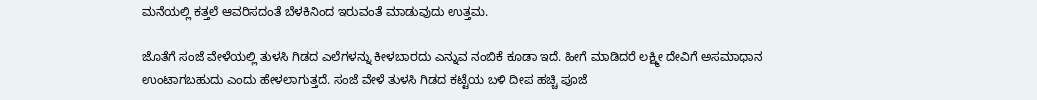ಮನೆಯಲ್ಲಿ ಕತ್ತಲೆ ಆವರಿಸದಂತೆ ಬೆಳಕಿನಿಂದ ಇರುವಂತೆ ಮಾಡುವುದು ಉತ್ತಮ.

ಜೊತೆಗೆ ಸಂಜೆ ವೇಳೆಯಲ್ಲಿ ತುಳಸಿ ಗಿಡದ ಎಲೆಗಳನ್ನು ಕೀಳಬಾರದು ಎನ್ನುವ ನಂಬಿಕೆ ಕೂಡಾ ಇದೆ. ಹೀಗೆ ಮಾಡಿದರೆ ಲಕ್ಷ್ಮೀ ದೇವಿಗೆ ಅಸಮಾಧಾನ ಉಂಟಾಗಬಹುದು ಎಂದು ಹೇಳಲಾಗುತ್ತದೆ. ಸಂಜೆ ವೇಳೆ ತುಳಸಿ ಗಿಡದ ಕಟ್ಟೆಯ ಬಳಿ ದೀಪ ಹಚ್ಚಿ ಪೂಜೆ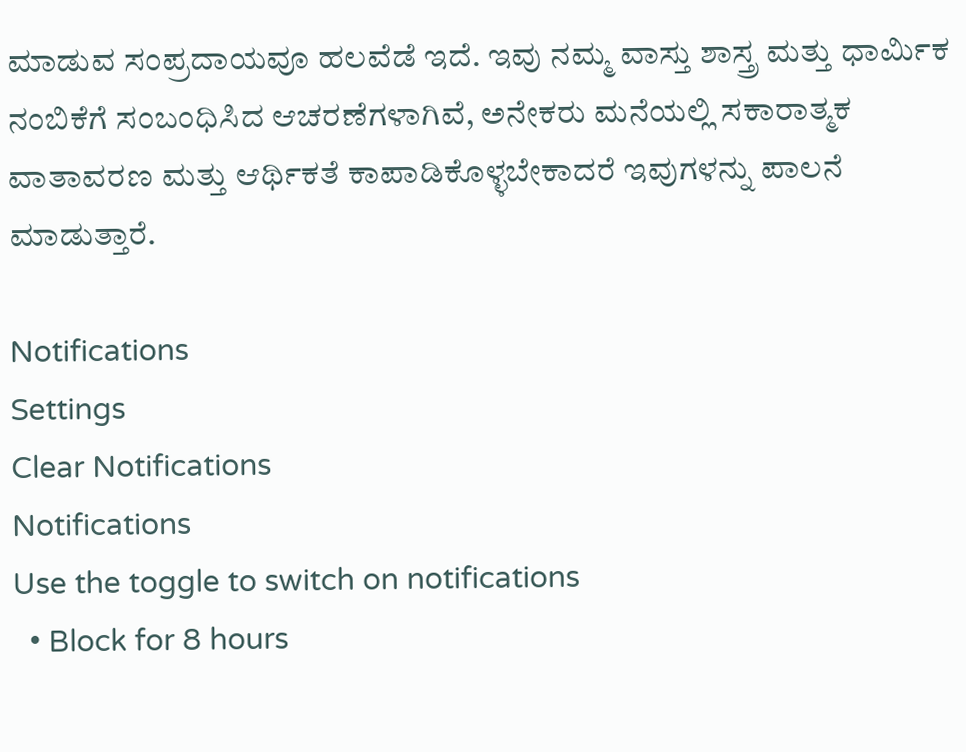ಮಾಡುವ ಸಂಪ್ರದಾಯವೂ ಹಲವೆಡೆ ಇದೆ. ಇವು ನಮ್ಮ ವಾಸ್ತು ಶಾಸ್ತ್ರ ಮತ್ತು ಧಾರ್ಮಿಕ ನಂಬಿಕೆಗೆ ಸಂಬಂಧಿಸಿದ ಆಚರಣೆಗಳಾಗಿವೆ, ಅನೇಕರು ಮನೆಯಲ್ಲಿ ಸಕಾರಾತ್ಮಕ ವಾತಾವರಣ ಮತ್ತು ಆರ್ಥಿಕತೆ ಕಾಪಾಡಿಕೊಳ್ಳಬೇಕಾದರೆ ಇವುಗಳನ್ನು ಪಾಲನೆ ಮಾಡುತ್ತಾರೆ.

Notifications
Settings
Clear Notifications
Notifications
Use the toggle to switch on notifications
  • Block for 8 hours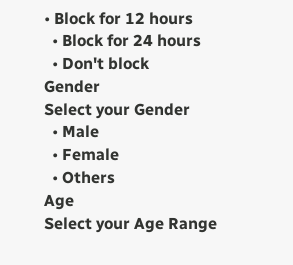• Block for 12 hours
  • Block for 24 hours
  • Don't block
Gender
Select your Gender
  • Male
  • Female
  • Others
Age
Select your Age Range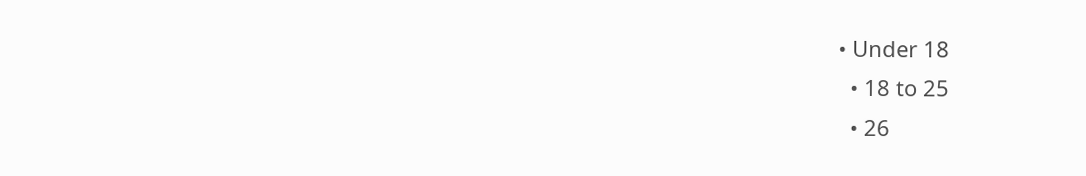• Under 18
  • 18 to 25
  • 26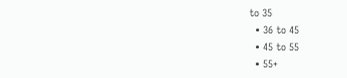to 35
  • 36 to 45
  • 45 to 55
  • 55+